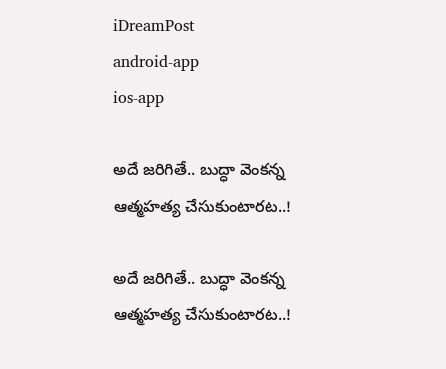iDreamPost
android-app
ios-app

అదే జరిగితే.. బుద్ధా వెంకన్న ఆత్మహత్య చేసుకుంటారట..!

అదే జరిగితే.. బుద్ధా వెంకన్న ఆత్మహత్య చేసుకుంటారట..!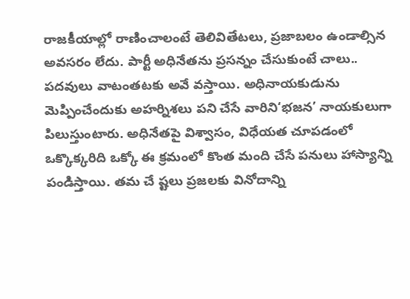రాజకీయాల్లో రాణించాలంటే తెలివితేటలు, ప్రజాబలం ఉండాల్సిన అవసరం లేదు. పార్టీ అధినేతను ప్రసన్నం చేసుకుంటే చాలు.. పదవులు వాటంతటకు అవే వస్తాయి. అధినాయకుడును మెప్పించేందుకు అహర్నిశలు పని చేసే వారిని‘భజన’ నాయకులుగా పిలుస్తుంటారు. అధినేతపై విశ్వాసం, విధేయత చూపడంలో ఒక్కొక్కరిది ఒక్కో ఈ క్రమంలో కొంత మంది చేసే పనులు హాస్యాన్ని పండిస్తాయి. తమ చే ష్టలు ప్రజలకు వినోదాన్ని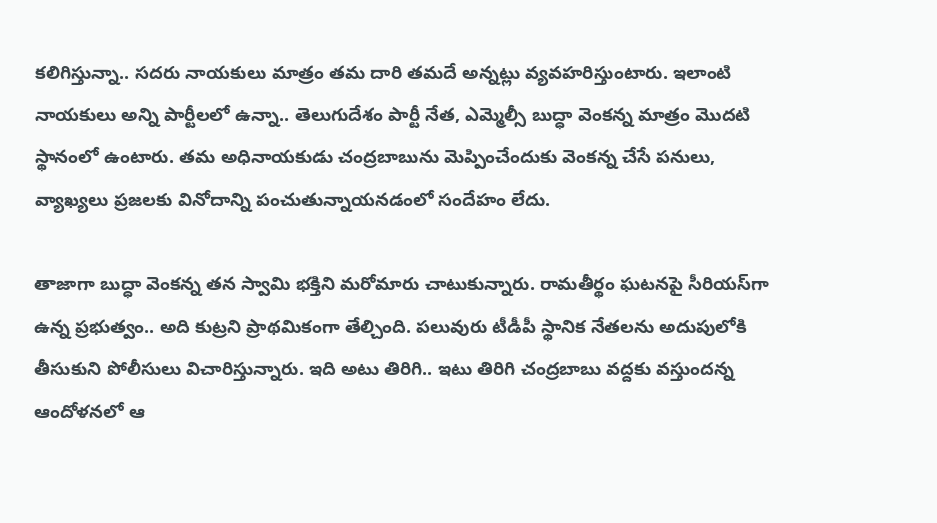కలిగిస్తున్నా.. సదరు నాయకులు మాత్రం తమ దారి తమదే అన్నట్లు వ్యవహరిస్తుంటారు. ఇలాంటి నాయకులు అన్ని పార్టీలలో ఉన్నా.. తెలుగుదేశం పార్టీ నేత, ఎమ్మెల్సీ బుద్ధా వెంకన్న మాత్రం మొదటి స్థానంలో ఉంటారు. తమ అధినాయకుడు చంద్రబాబును మెప్పించేందుకు వెంకన్న చేసే పనులు, వ్యాఖ్యలు ప్రజలకు వినోదాన్ని పంచుతున్నాయనడంలో సందేహం లేదు.

తాజాగా బుద్ధా వెంకన్న తన స్వామి భక్తిని మరోమారు చాటుకున్నారు. రామతీర్థం ఘటనపై సీరియస్‌గా ఉన్న ప్రభుత్వం.. అది కుట్రని ప్రాథమికంగా తేల్చింది. పలువురు టీడీపీ స్థానిక నేతలను అదుపులోకి తీసుకుని పోలీసులు విచారిస్తున్నారు. ఇది అటు తిరిగి.. ఇటు తిరిగి చంద్రబాబు వద్దకు వస్తుందన్న ఆందోళనలో ఆ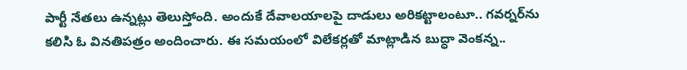పార్టీ నేతలు ఉన్నట్లు తెలుస్తోంది. అందుకే దేవాలయాలపై దాడులు అరికట్టాలంటూ.. గవర్నర్‌ను కలిసి ఓ వినతిపత్రం అందించారు. ఈ సమయంలో విలేకర్లతో మాట్లాడిన బుద్ధా వెంకన్న..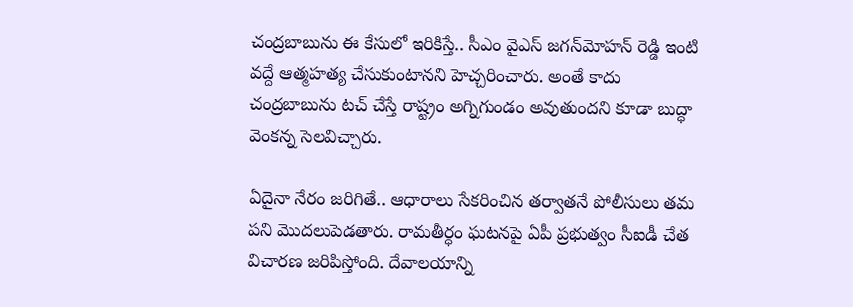చంద్రబాబును ఈ కేసులో ఇరికిస్తే.. సీఎం వైఎస్‌ జగన్‌మోహన్‌ రెడ్డి ఇంటి వద్దే ఆత్మహత్య చేసుకుంటానని హెచ్చరించారు. అంతే కాదు చంద్రబాబును టచ్‌ చేస్తే రాష్ట్రం అగ్నిగుండం అవుతుందని కూడా బుద్ధా వెంకన్న సెలవిచ్చారు.

ఏదైనా నేరం జరిగితే.. ఆధారాలు సేకరించిన తర్వాతనే పోలీసులు తమ పని మొదలుపెడతారు. రామతీర్ధం ఘటనపై ఏపీ ప్రభుత్వం సీఐడీ చేత విచారణ జరిపిస్తోంది. దేవాలయాన్ని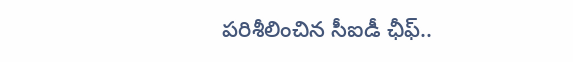పరిశీలించిన సీఐడీ ఛీఫ్‌..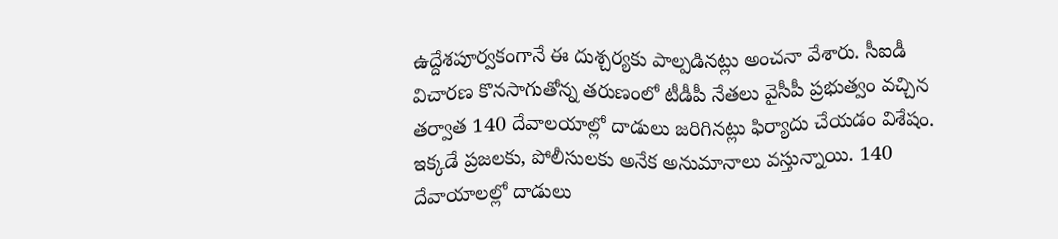ఉద్దేశపూర్వకంగానే ఈ దుశ్చర్యకు పాల్పడినట్లు అంచనా వేశారు. సీఐడీ విచారణ కొనసాగుతోన్న తరుణంలో టీడీపీ నేతలు వైసీపీ ప్రభుత్వం వచ్చిన తర్వాత 140 దేవాలయాల్లో దాడులు జరిగినట్లు ఫిర్యాదు చేయడం విశేషం. ఇక్కడే ప్రజలకు, పోలీసులకు అనేక అనుమానాలు వస్తున్నాయి. 140 దేవాయాలల్లో దాడులు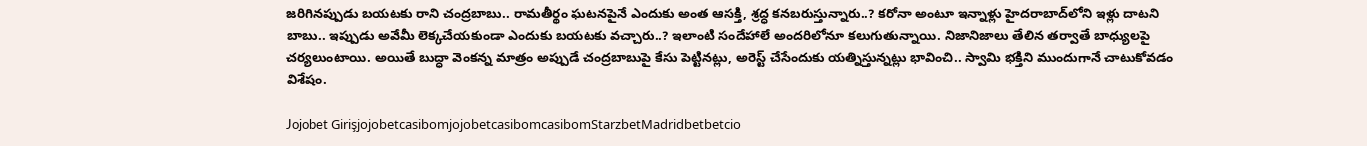జరిగినప్పుడు బయటకు రాని చంద్రబాబు.. రామతీర్థం ఘటనపైనే ఎందుకు అంత ఆసక్తి, శ్రద్ధ కనబరుస్తున్నారు..? కరోనా అంటూ ఇన్నాళ్లు హైదరాబాద్‌లోని ఇళ్లు దాటని బాబు.. ఇప్పుడు అవేమీ లెక్కచేయకుండా ఎందుకు బయటకు వచ్చారు..? ఇలాంటి సందేహాలే అందరిలోనూ కలుగుతున్నాయి. నిజానిజాలు తేలిన తర్వాతే బాధ్యులపై చర్యలుంటాయి. అయితే బుద్ధా వెంకన్న మాత్రం అప్పుడే చంద్రబాబుపై కేసు పెట్టినట్లు, అరెస్ట్‌ చేసేందుకు యత్నిస్తున్నట్లు భావించి.. స్వామి భక్తిని ముందుగానే చాటుకోవడం విశేషం.

Jojobet GirişjojobetcasibomjojobetcasibomcasibomStarzbetMadridbetbetcio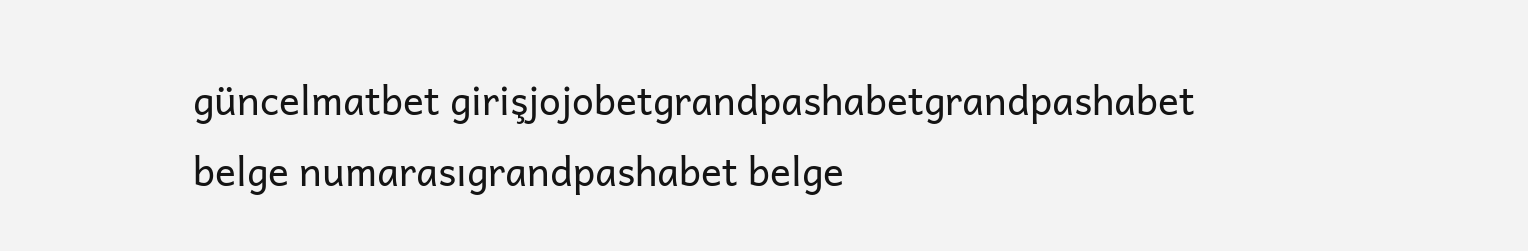güncelmatbet girişjojobetgrandpashabetgrandpashabet belge numarasıgrandpashabet belge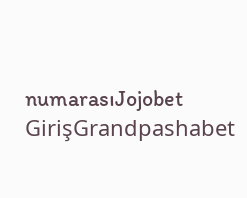numarasıJojobet GirişGrandpashabet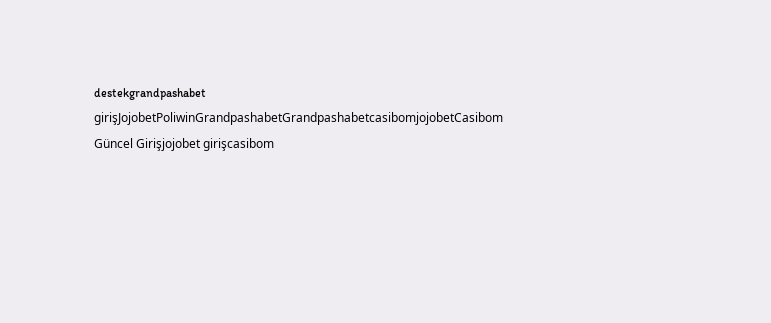destekgrandpashabet girişJojobetPoliwinGrandpashabetGrandpashabetcasibomjojobetCasibom Güncel Girişjojobet girişcasibom